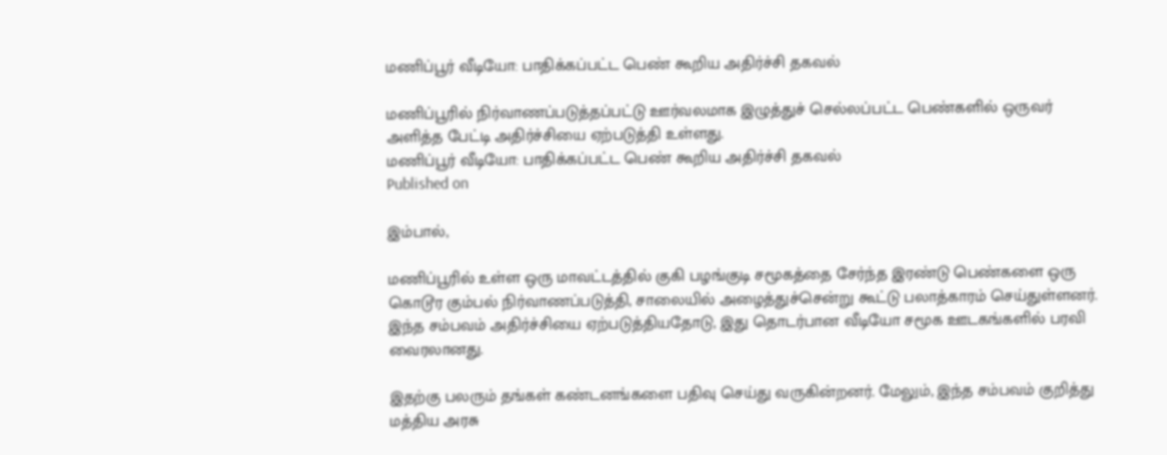மணிப்பூர் வீடியோ: பாதிக்கப்பட்ட பெண் கூறிய அதிர்ச்சி தகவல்

மணிப்பூரில் நிர்வாணப்படுத்தப்பட்டு ஊர்வலமாக இழுத்துச் செல்லப்பட்ட பெண்களில் ஒருவர் அளித்த பேட்டி அதிர்ச்சியை ஏற்படுத்தி உள்ளது.
மணிப்பூர் வீடியோ: பாதிக்கப்பட்ட பெண் கூறிய அதிர்ச்சி தகவல்
Published on

இம்பால்,

மணிப்பூரில் உள்ள ஒரு மாவட்டத்தில் குகி பழங்குடி சமூகத்தை சேர்ந்த இரண்டு பெண்களை ஒரு கொடூர கும்பல் நிர்வாணப்படுத்தி, சாலையில் அழைத்துச்சென்று கூட்டு பலாத்காரம் செய்துள்ளனர். இந்த சம்பவம் அதிர்ச்சியை ஏற்படுத்தியதோடு, இது தொடர்பான வீடியோ சமூக ஊடகங்களில் பரவி வைரலானது.

இதற்கு பலரும் தங்கள் கண்டனங்களை பதிவு செய்து வருகின்றனர். மேலும், இந்த சம்பவம் குறித்து மத்திய அரசு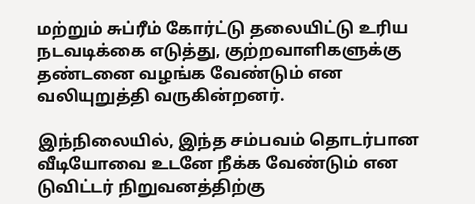மற்றும் சுப்ரீம் கோர்ட்டு தலையிட்டு உரிய நடவடிக்கை எடுத்து, குற்றவாளிகளுக்கு தண்டனை வழங்க வேண்டும் என வலியுறுத்தி வருகின்றனர்.

இந்நிலையில், இந்த சம்பவம் தொடர்பான வீடியோவை உடனே நீக்க வேண்டும் என டுவிட்டர் நிறுவனத்திற்கு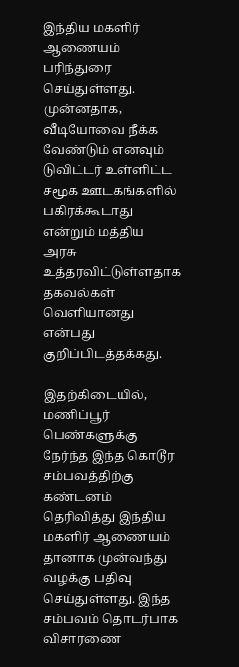இந்திய மகளிர் ஆணையம் பரிந்துரை செய்துள்ளது. முன்னதாக, வீடியோவை நீக்க வேண்டும் எனவும் டுவிட்டர் உள்ளிட்ட சமூக ஊடகங்களில் பகிரக்கூடாது என்றும் மத்திய அரசு உத்தரவிட்டுள்ளதாக தகவல்கள் வெளியானது என்பது குறிப்பிடத்தக்கது.

இதற்கிடையில், மணிப்பூர் பெண்களுக்கு நேர்ந்த இந்த கொடூர சம்பவத்திற்கு கண்டனம் தெரிவித்து இந்திய மகளிர் ஆணையம் தானாக முன்வந்து வழக்கு பதிவு செய்துள்ளது. இந்த சம்பவம் தொடர்பாக விசாரணை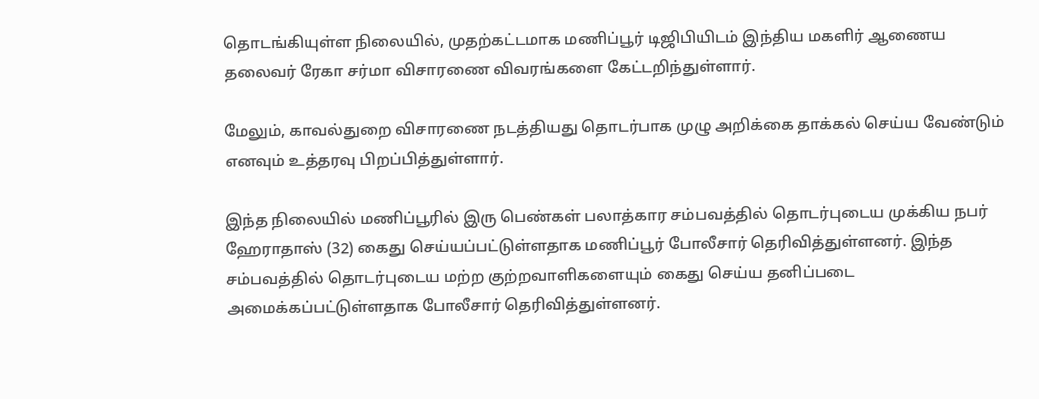தொடங்கியுள்ள நிலையில், முதற்கட்டமாக மணிப்பூர் டிஜிபியிடம் இந்திய மகளிர் ஆணைய தலைவர் ரேகா சர்மா விசாரணை விவரங்களை கேட்டறிந்துள்ளார்.

மேலும், காவல்துறை விசாரணை நடத்தியது தொடர்பாக முழு அறிக்கை தாக்கல் செய்ய வேண்டும் எனவும் உத்தரவு பிறப்பித்துள்ளார்.

இந்த நிலையில் மணிப்பூரில் இரு பெண்கள் பலாத்கார சம்பவத்தில் தொடர்புடைய முக்கிய நபர் ஹேராதாஸ் (32) கைது செய்யப்பட்டுள்ளதாக மணிப்பூர் போலீசார் தெரிவித்துள்ளனர். இந்த சம்பவத்தில் தொடர்புடைய மற்ற குற்றவாளிகளையும் கைது செய்ய தனிப்படை அமைக்கப்பட்டுள்ளதாக போலீசார் தெரிவித்துள்ளனர்.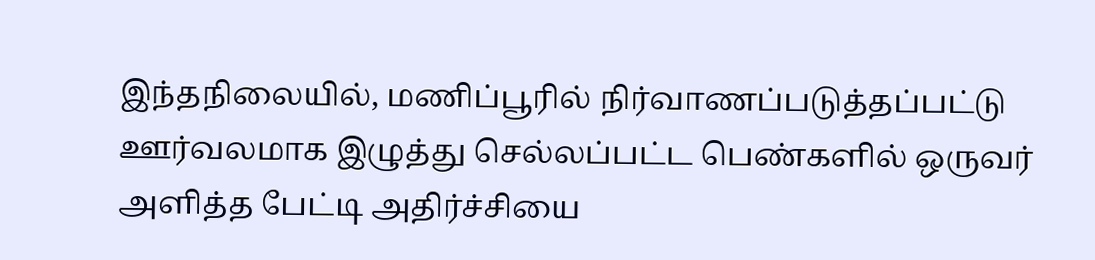இந்தநிலையில், மணிப்பூரில் நிர்வாணப்படுத்தப்பட்டு ஊர்வலமாக இழுத்து செல்லப்பட்ட பெண்களில் ஒருவர் அளித்த பேட்டி அதிர்ச்சியை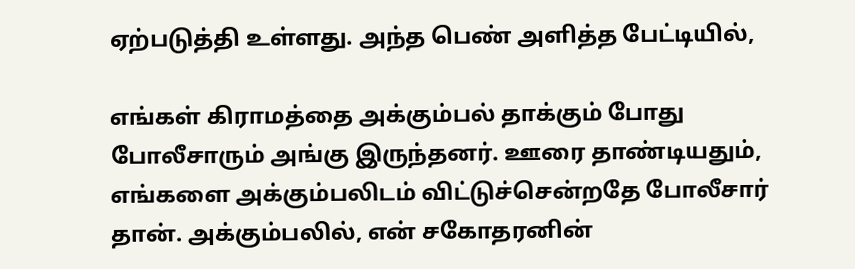ஏற்படுத்தி உள்ளது. அந்த பெண் அளித்த பேட்டியில்,

எங்கள் கிராமத்தை அக்கும்பல் தாக்கும் போது போலீசாரும் அங்கு இருந்தனர். ஊரை தாண்டியதும், எங்களை அக்கும்பலிடம் விட்டுச்சென்றதே போலீசார் தான். அக்கும்பலில், என் சகோதரனின்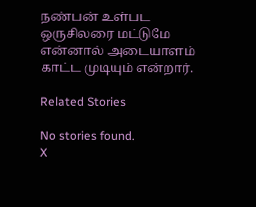நண்பன் உள்பட ஒருசிலரை மட்டுமே என்னால் அடையாளம் காட்ட முடியும் என்றார்.

Related Stories

No stories found.
X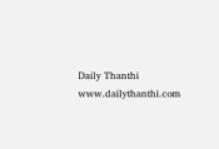Daily Thanthi
www.dailythanthi.com